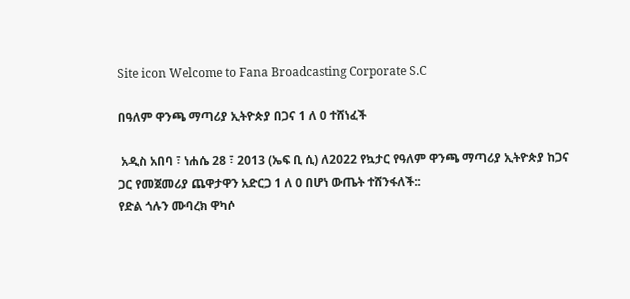Site icon Welcome to Fana Broadcasting Corporate S.C

በዓለም ዋንጫ ማጣሪያ ኢትዮጵያ በጋና 1 ለ 0 ተሸነፈች

 አዲስ አበባ ፣ ነሐሴ 28 ፣ 2013 (ኤፍ ቢ ሲ) ለ2022 የኳታር የዓለም ዋንጫ ማጣሪያ ኢትዮጵያ ከጋና ጋር የመጀመሪያ ጨዋታዋን አድርጋ 1 ለ 0 በሆነ ውጤት ተሸንፋለች::
የድል ጎሉን ሙባረክ ዋካሶ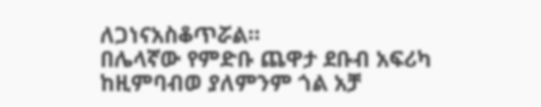ለጋነናአስቆጥሯል።
በሌላኛው የምድቡ ጨዋታ ደቡብ አፍሪካ ከዚምባብወ ያለምንም ጎል አቻ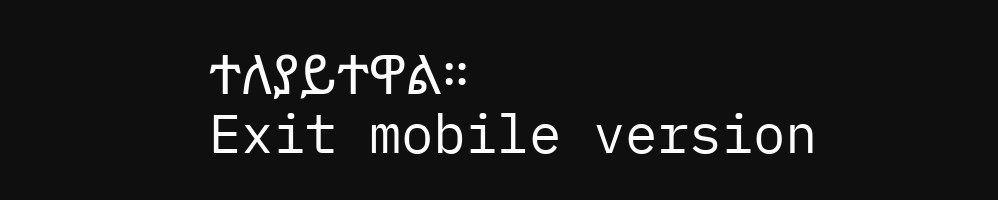ተለያይተዋል።
Exit mobile version